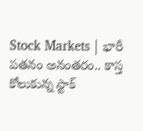Stock Markets | భారీ పతనం అనంతరం.. కాస్త కోలుకున్న స్టాక్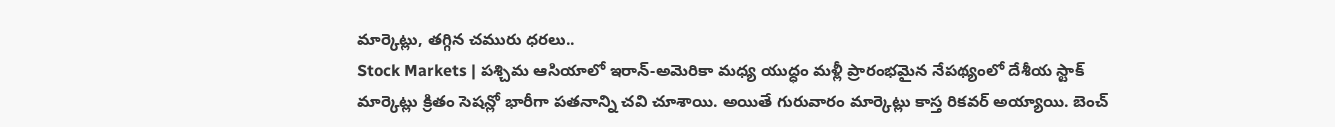మార్కెట్లు, తగ్గిన చమురు ధరలు..
Stock Markets | పశ్చిమ ఆసియాలో ఇరాన్-అమెరికా మధ్య యుద్ధం మళ్లీ ప్రారంభమైన నేపథ్యంలో దేశీయ స్టాక్ మార్కెట్లు క్రితం సెషన్లో భారీగా పతనాన్ని చవి చూశాయి. అయితే గురువారం మార్కెట్లు కాస్త రికవర్ అయ్యాయి. బెంచ్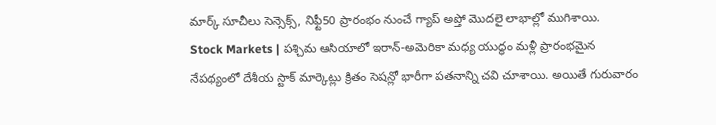మార్క్ సూచీలు సెన్సెక్స్, నిఫ్టీ50 ప్రారంభం నుంచే గ్యాప్ అప్తో మొదలై లాభాల్లో ముగిశాయి.
Stock Markets | పశ్చిమ ఆసియాలో ఇరాన్-అమెరికా మధ్య యుద్ధం మళ్లీ ప్రారంభమైన నేపథ్యంలో దేశీయ స్టాక్ మార్కెట్లు క్రితం సెషన్లో భారీగా పతనాన్ని చవి చూశాయి. అయితే గురువారం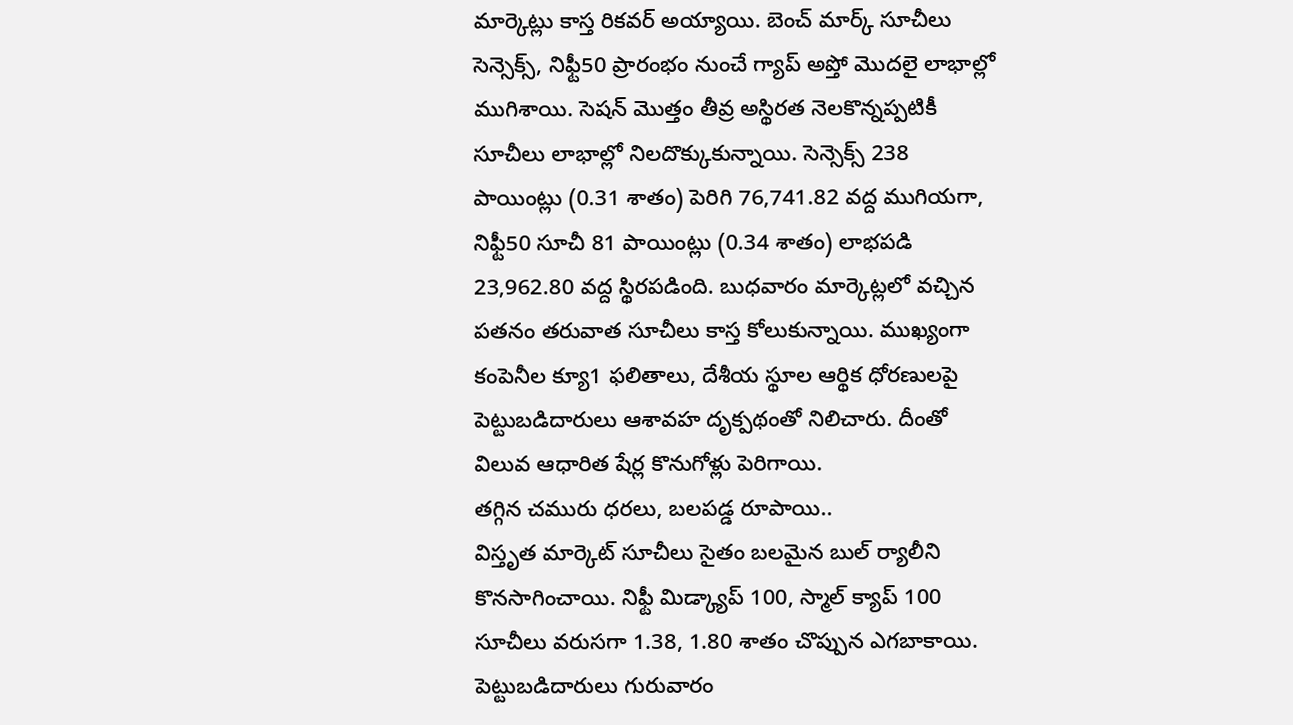మార్కెట్లు కాస్త రికవర్ అయ్యాయి. బెంచ్ మార్క్ సూచీలు సెన్సెక్స్, నిఫ్టీ50 ప్రారంభం నుంచే గ్యాప్ అప్తో మొదలై లాభాల్లో ముగిశాయి. సెషన్ మొత్తం తీవ్ర అస్థిరత నెలకొన్నప్పటికీ సూచీలు లాభాల్లో నిలదొక్కుకున్నాయి. సెన్సెక్స్ 238 పాయింట్లు (0.31 శాతం) పెరిగి 76,741.82 వద్ద ముగియగా, నిఫ్టీ50 సూచీ 81 పాయింట్లు (0.34 శాతం) లాభపడి 23,962.80 వద్ద స్థిరపడింది. బుధవారం మార్కెట్లలో వచ్చిన పతనం తరువాత సూచీలు కాస్త కోలుకున్నాయి. ముఖ్యంగా కంపెనీల క్యూ1 ఫలితాలు, దేశీయ స్థూల ఆర్థిక ధోరణులపై పెట్టుబడిదారులు ఆశావహ దృక్పథంతో నిలిచారు. దీంతో విలువ ఆధారిత షేర్ల కొనుగోళ్లు పెరిగాయి.
తగ్గిన చమురు ధరలు, బలపడ్డ రూపాయి..
విస్తృత మార్కెట్ సూచీలు సైతం బలమైన బుల్ ర్యాలీని కొనసాగించాయి. నిఫ్టీ మిడ్క్యాప్ 100, స్మాల్ క్యాప్ 100 సూచీలు వరుసగా 1.38, 1.80 శాతం చొప్పున ఎగబాకాయి. పెట్టుబడిదారులు గురువారం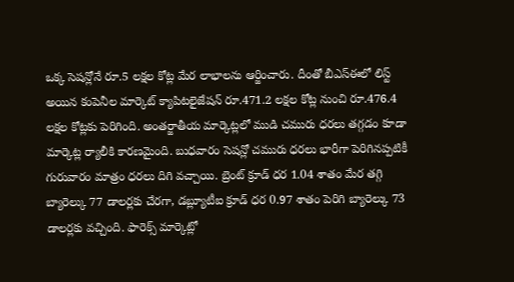ఒక్క సెషన్లోనే రూ.5 లక్షల కోట్ల మేర లాభాలను ఆర్జించారు. దీంతో బీఎస్ఈలో లిస్ట్ అయిన కంపెనీల మార్కెట్ క్యాపిటలైజేషన్ రూ.471.2 లక్షల కోట్ల నుంచి రూ.476.4 లక్షల కోట్లకు పెరిగింది. అంతర్జాతీయ మార్కెట్లలో ముడి చమురు ధరలు తగ్గడం కూడా మార్కెట్ల ర్యాలీకి కారణమైంది. బుధవారం సెషన్లో చమురు ధరలు భారీగా పెరిగినప్పటికీ గురువారం మాత్రం ధరలు దిగి వచ్చాయి. బ్రెంట్ క్రూడ్ ధర 1.04 శాతం మేర తగ్గి బ్యారెల్కు 77 డాలర్లకు చేరగా, డబ్ల్యూటీఐ క్రూడ్ ధర 0.97 శాతం పెరిగి బ్యారెల్కు 73 డాలర్లకు వచ్చింది. ఫారెక్స్ మార్కెట్లో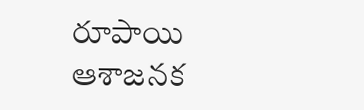రూపాయి ఆశాజనక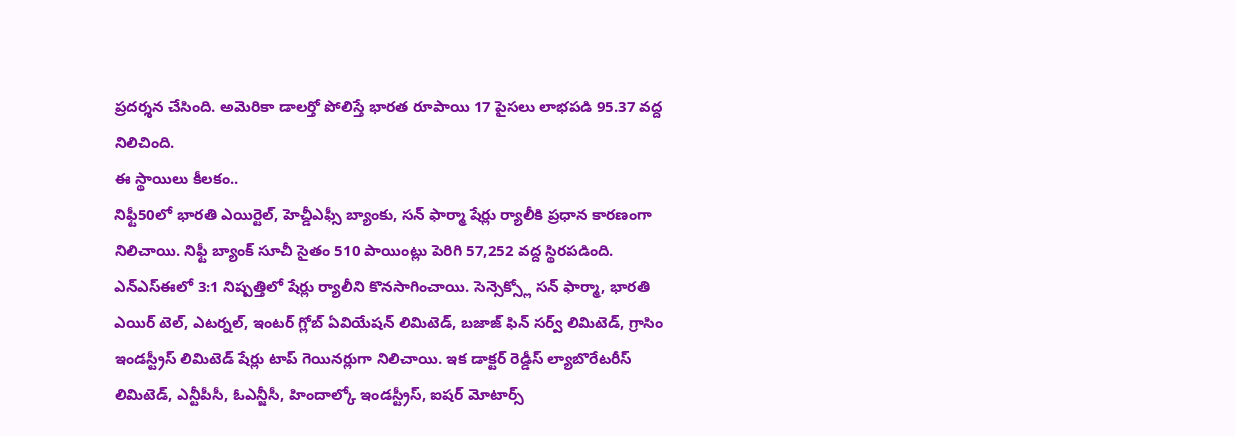ప్రదర్శన చేసింది. అమెరికా డాలర్తో పోలిస్తే భారత రూపాయి 17 పైసలు లాభపడి 95.37 వద్ద నిలిచింది.
ఈ స్థాయిలు కీలకం..
నిఫ్టీ50లో భారతి ఎయిర్టెల్, హెచ్డీఎఫ్సీ బ్యాంకు, సన్ ఫార్మా షేర్లు ర్యాలీకి ప్రధాన కారణంగా నిలిచాయి. నిఫ్టీ బ్యాంక్ సూచీ సైతం 510 పాయింట్లు పెరిగి 57,252 వద్ద స్థిరపడింది. ఎన్ఎస్ఈలో 3:1 నిష్పత్తిలో షేర్లు ర్యాలీని కొనసాగించాయి. సెన్సెక్స్లో సన్ ఫార్మా, భారతి ఎయిర్ టెల్, ఎటర్నల్, ఇంటర్ గ్లోబ్ ఏవియేషన్ లిమిటెడ్, బజాజ్ ఫిన్ సర్వ్ లిమిటెడ్, గ్రాసిం ఇండస్ట్రీస్ లిమిటెడ్ షేర్లు టాప్ గెయినర్లుగా నిలిచాయి. ఇక డాక్టర్ రెడ్డీస్ ల్యాబొరేటరీస్ లిమిటెడ్, ఎన్టీపీసీ, ఓఎన్జీసీ, హిందాల్కో ఇండస్ట్రీస్, ఐషర్ మోటార్స్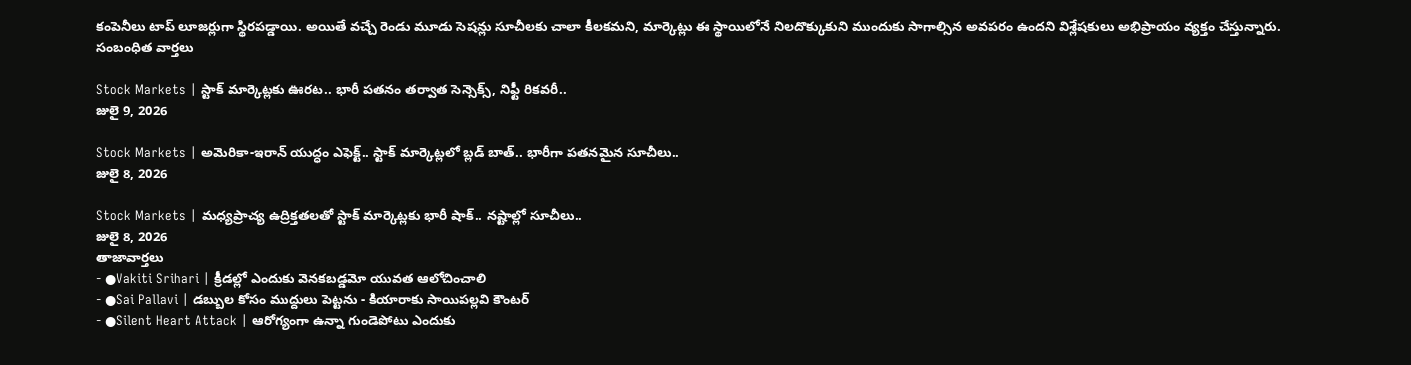కంపెనీలు టాప్ లూజర్లుగా స్థిరపడ్డాయి. అయితే వచ్చే రెండు మూడు సెషన్లు సూచీలకు చాలా కీలకమని, మార్కెట్లు ఈ స్థాయిలోనే నిలదొక్కుకుని ముందుకు సాగాల్సిన అవపరం ఉందని విశ్లేషకులు అభిప్రాయం వ్యక్తం చేస్తున్నారు.
సంబంధిత వార్తలు

Stock Markets | స్టాక్ మార్కెట్లకు ఊరట.. భారీ పతనం తర్వాత సెన్సెక్స్, నిఫ్టీ రికవరీ..
జులై 9, 2026

Stock Markets | అమెరికా-ఇరాన్ యుద్ధం ఎఫెక్ట్.. స్టాక్ మార్కెట్లలో బ్లడ్ బాత్.. భారీగా పతనమైన సూచీలు..
జులై 8, 2026

Stock Markets | మధ్యప్రాచ్య ఉద్రిక్తతలతో స్టాక్ మార్కెట్లకు భారీ షాక్.. నష్టాల్లో సూచీలు..
జులై 8, 2026
తాజావార్తలు
- ●Vakiti Srihari | క్రీడల్లో ఎందుకు వెనకబడ్డమో యువత ఆలోచించాలి
- ●Sai Pallavi | డబ్బుల కోసం ముద్దులు పెట్టను - కియారాకు సాయిపల్లవి కౌంటర్
- ●Silent Heart Attack | ఆరోగ్యంగా ఉన్నా గుండెపోటు ఎందుకు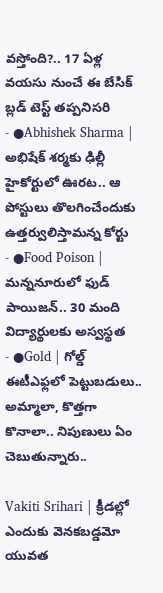వస్తోంది?.. 17 ఏళ్ల వయసు నుంచే ఈ బేసిక్ బ్లడ్ టెస్ట్ తప్పనిసరి
- ●Abhishek Sharma | అభిషేక్ శర్మకు ఢిల్లీ హైకోర్టులో ఊరట.. ఆ పోస్టులు తొలగించేందుకు ఉత్తర్వులిస్తామన్న కోర్టు
- ●Food Poison | మన్ననూరులో ఫుడ్ పాయిజన్.. 30 మంది విద్యార్థులకు అస్వస్థత
- ●Gold | గోల్డ్ ఈటీఎఫ్లలో పెట్టుబడులు.. అమ్మాలా, కొత్తగా కొనాలా.. నిపుణులు ఏం చెబుతున్నారు..

Vakiti Srihari | క్రీడల్లో ఎందుకు వెనకబడ్డమో యువత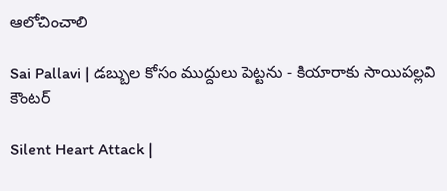ఆలోచించాలి

Sai Pallavi | డబ్బుల కోసం ముద్దులు పెట్టను - కియారాకు సాయిపల్లవి కౌంటర్

Silent Heart Attack |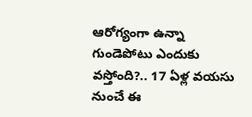ఆరోగ్యంగా ఉన్నా గుండెపోటు ఎందుకు వస్తోంది?.. 17 ఏళ్ల వయసు నుంచే ఈ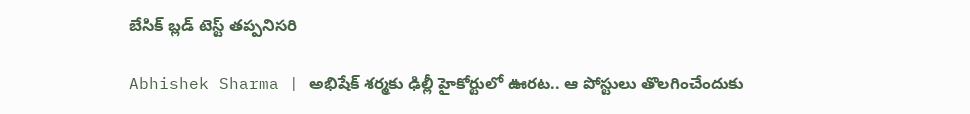బేసిక్ బ్లడ్ టెస్ట్ తప్పనిసరి

Abhishek Sharma | అభిషేక్ శర్మకు ఢిల్లీ హైకోర్టులో ఊరట.. ఆ పోస్టులు తొలగించేందుకు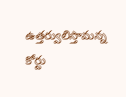ఉత్తర్వులిస్తామన్న కోర్టు